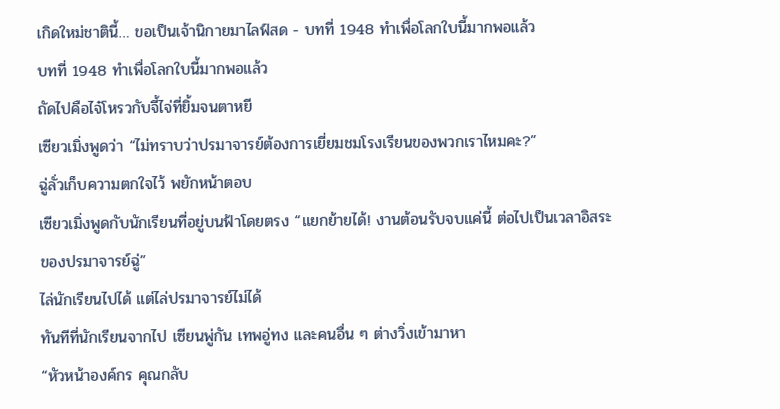เกิดใหม่ชาตินี้… ขอเป็นเจ้านิกายมาไลฟ์สด - บทที่ 1948 ทำเพื่อโลกใบนี้มากพอแล้ว
บทที่ 1948 ทำเพื่อโลกใบนี้มากพอแล้ว
ถัดไปคือไจ๋โหรวกับจี้ไจ่ที่ยิ้มจนตาหยี
เซียวเมิ่งพูดว่า “ไม่ทราบว่าปรมาจารย์ต้องการเยี่ยมชมโรงเรียนของพวกเราไหมคะ?”
ฉู่ลั่วเก็บความตกใจไว้ พยักหน้าตอบ
เซียวเมิ่งพูดกับนักเรียนที่อยู่บนฟ้าโดยตรง “แยกย้ายได้! งานต้อนรับจบแค่นี้ ต่อไปเป็นเวลาอิสระของปรมาจารย์ฉู่”
ไล่นักเรียนไปได้ แต่ไล่ปรมาจารย์ไม่ได้
ทันทีที่นักเรียนจากไป เซียนพู่กัน เทพอู่ทง และคนอื่น ๆ ต่างวิ่งเข้ามาหา
“หัวหน้าองค์กร คุณกลับ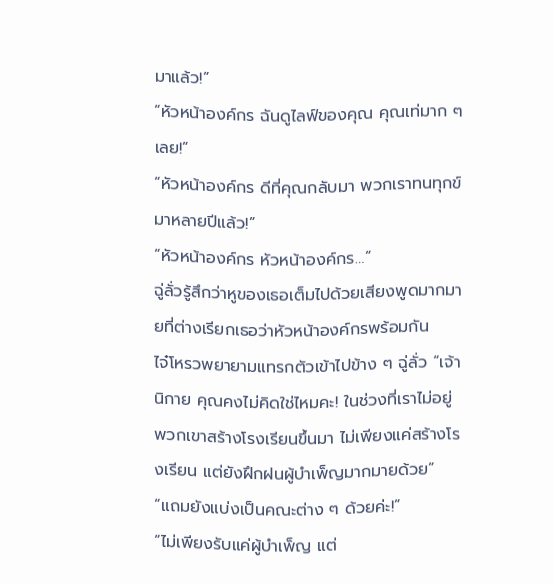มาแล้ว!”
“หัวหน้าองค์กร ฉันดูไลฟ์ของคุณ คุณเท่มาก ๆ เลย!”
“หัวหน้าองค์กร ดีที่คุณกลับมา พวกเราทนทุกข์มาหลายปีแล้ว!”
“หัวหน้าองค์กร หัวหน้าองค์กร…”
ฉู่ลั่วรู้สึกว่าหูของเธอเต็มไปด้วยเสียงพูดมากมายที่ต่างเรียกเธอว่าหัวหน้าองค์กรพร้อมกัน
ไจ๋โหรวพยายามแทรกตัวเข้าไปข้าง ๆ ฉู่ลั่ว “เจ้านิกาย คุณคงไม่คิดใช่ไหมคะ! ในช่วงที่เราไม่อยู่ พวกเขาสร้างโรงเรียนขึ้นมา ไม่เพียงแค่สร้างโรงเรียน แต่ยังฝึกฝนผู้บำเพ็ญมากมายด้วย”
“แถมยังแบ่งเป็นคณะต่าง ๆ ด้วยค่ะ!”
“ไม่เพียงรับแค่ผู้บำเพ็ญ แต่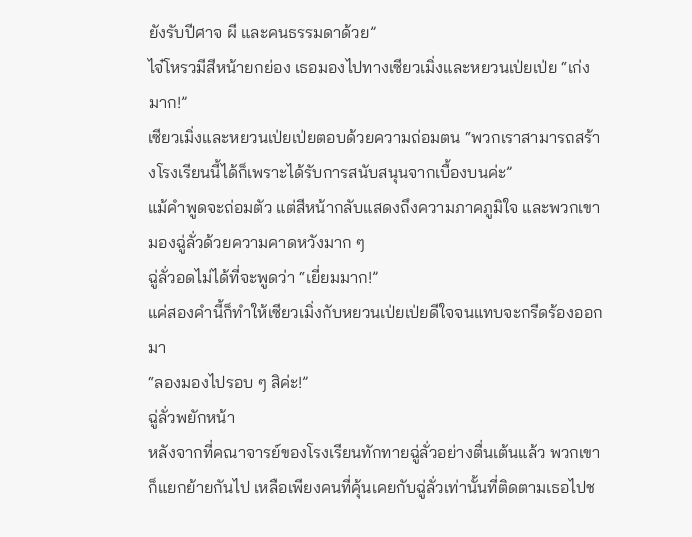ยังรับปีศาจ ผี และคนธรรมดาด้วย”
ไจ๋โหรวมีสีหน้ายกย่อง เธอมองไปทางเซียวเมิ่งและหยวนเป่ยเป่ย “เก่งมาก!”
เซียวเมิ่งและหยวนเป่ยเป่ยตอบด้วยความถ่อมตน “พวกเราสามารถสร้างโรงเรียนนี้ได้ก็เพราะได้รับการสนับสนุนจากเบื้องบนค่ะ”
แม้คำพูดจะถ่อมตัว แต่สีหน้ากลับแสดงถึงความภาคภูมิใจ และพวกเขามองฉู่ลั่วด้วยความคาดหวังมาก ๆ
ฉู่ลั่วอดไม่ได้ที่จะพูดว่า “เยี่ยมมาก!”
แค่สองคำนี้ก็ทำให้เซียวเมิ่งกับหยวนเป่ยเป่ยดีใจจนแทบจะกรีดร้องออกมา
“ลองมองไปรอบ ๆ สิค่ะ!”
ฉู่ลั่วพยักหน้า
หลังจากที่คณาจารย์ของโรงเรียนทักทายฉู่ลั่วอย่างตื่นเต้นแล้ว พวกเขาก็แยกย้ายกันไป เหลือเพียงคนที่คุ้นเคยกับฉู่ลั่วเท่านั้นที่ติดตามเธอไปช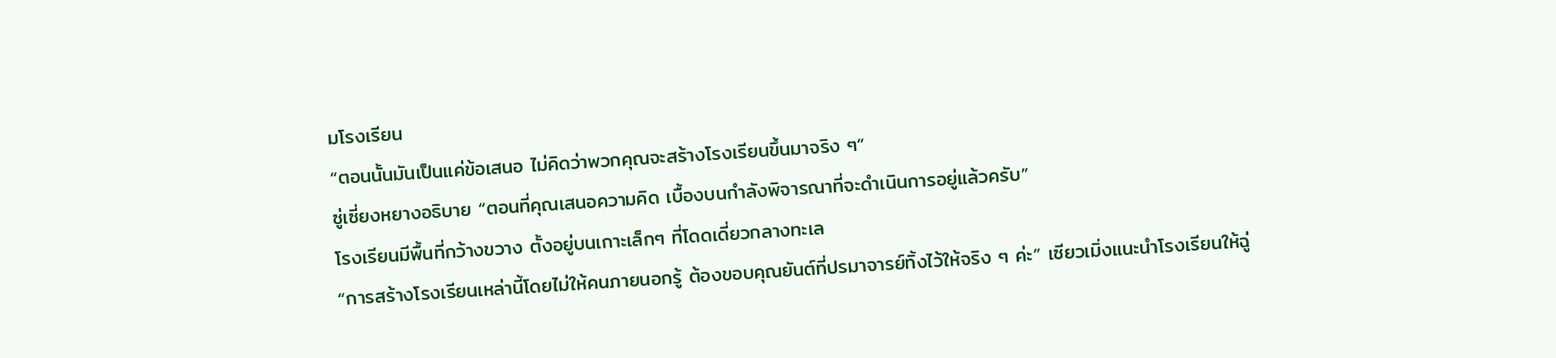มโรงเรียน
“ตอนนั้นมันเป็นแค่ข้อเสนอ ไม่คิดว่าพวกคุณจะสร้างโรงเรียนขึ้นมาจริง ๆ”
ซู่เซี่ยงหยางอธิบาย “ตอนที่คุณเสนอความคิด เบื้องบนกำลังพิจารณาที่จะดำเนินการอยู่แล้วครับ”
โรงเรียนมีพื้นที่กว้างขวาง ตั้งอยู่บนเกาะเล็กๆ ที่โดดเดี่ยวกลางทะเล
“การสร้างโรงเรียนเหล่านี้โดยไม่ให้คนภายนอกรู้ ต้องขอบคุณยันต์ที่ปรมาจารย์ทิ้งไว้ให้จริง ๆ ค่ะ” เซียวเมิ่งแนะนำโรงเรียนให้ฉู่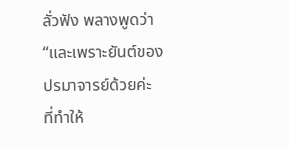ลั่วฟัง พลางพูดว่า “และเพราะยันต์ของปรมาจารย์ด้วยค่ะ ที่ทำให้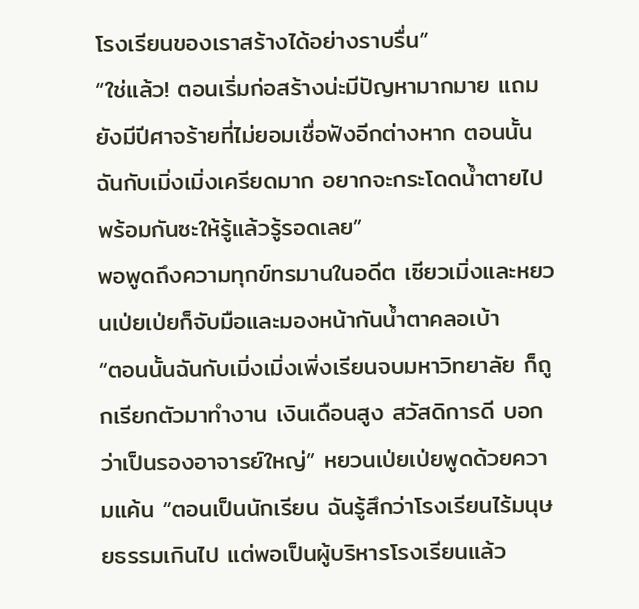โรงเรียนของเราสร้างได้อย่างราบรื่น”
“ใช่แล้ว! ตอนเริ่มก่อสร้างน่ะมีปัญหามากมาย แถมยังมีปีศาจร้ายที่ไม่ยอมเชื่อฟังอีกต่างหาก ตอนนั้นฉันกับเมิ่งเมิ่งเครียดมาก อยากจะกระโดดน้ำตายไปพร้อมกันซะให้รู้แล้วรู้รอดเลย”
พอพูดถึงความทุกข์ทรมานในอดีต เซียวเมิ่งและหยวนเป่ยเป่ยก็จับมือและมองหน้ากันน้ำตาคลอเบ้า
“ตอนนั้นฉันกับเมิ่งเมิ่งเพิ่งเรียนจบมหาวิทยาลัย ก็ถูกเรียกตัวมาทำงาน เงินเดือนสูง สวัสดิการดี บอกว่าเป็นรองอาจารย์ใหญ่” หยวนเป่ยเป่ยพูดด้วยความแค้น “ตอนเป็นนักเรียน ฉันรู้สึกว่าโรงเรียนไร้มนุษยธรรมเกินไป แต่พอเป็นผู้บริหารโรงเรียนแล้ว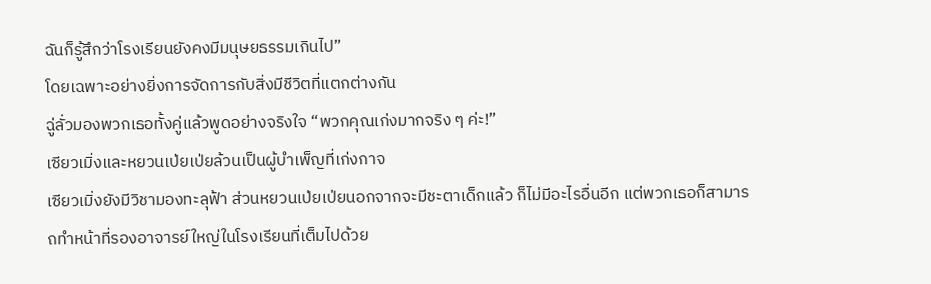ฉันก็รู้สึกว่าโรงเรียนยังคงมีมนุษยธรรมเกินไป”
โดยเฉพาะอย่างยิ่งการจัดการกับสิ่งมีชีวิตที่แตกต่างกัน
ฉู่ลั่วมองพวกเธอทั้งคู่แล้วพูดอย่างจริงใจ “พวกคุณเก่งมากจริง ๆ ค่ะ!”
เซียวเมิ่งและหยวนเป่ยเป่ยล้วนเป็นผู้บำเพ็ญที่เก่งกาจ
เซียวเมิ่งยังมีวิชามองทะลุฟ้า ส่วนหยวนเป่ยเป่ยนอกจากจะมีชะตาเด็กแล้ว ก็ไม่มีอะไรอื่นอีก แต่พวกเธอก็สามารถทำหน้าที่รองอาจารย์ใหญ่ในโรงเรียนที่เต็มไปด้วย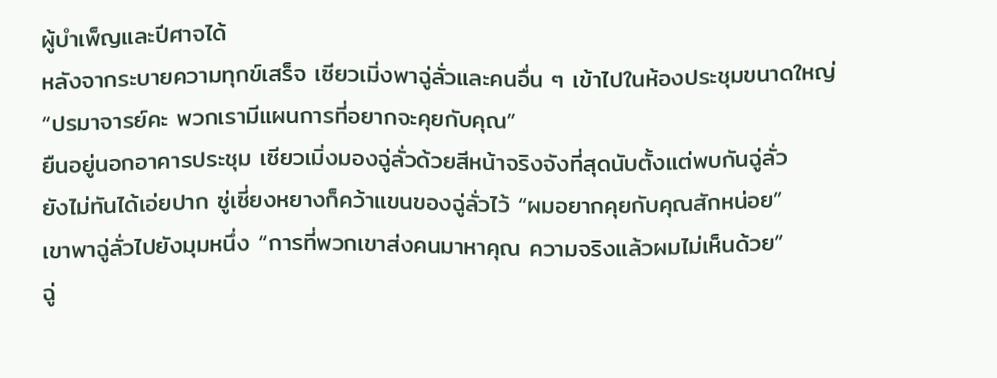ผู้บำเพ็ญและปีศาจได้
หลังจากระบายความทุกข์เสร็จ เซียวเมิ่งพาฉู่ลั่วและคนอื่น ๆ เข้าไปในห้องประชุมขนาดใหญ่
“ปรมาจารย์คะ พวกเรามีแผนการที่อยากจะคุยกับคุณ”
ยืนอยู่นอกอาคารประชุม เซียวเมิ่งมองฉู่ลั่วด้วยสีหน้าจริงจังที่สุดนับตั้งแต่พบกันฉู่ลั่ว
ยังไม่ทันได้เอ่ยปาก ซู่เซี่ยงหยางก็คว้าแขนของฉู่ลั่วไว้ “ผมอยากคุยกับคุณสักหน่อย”
เขาพาฉู่ลั่วไปยังมุมหนึ่ง “การที่พวกเขาส่งคนมาหาคุณ ความจริงแล้วผมไม่เห็นด้วย”
ฉู่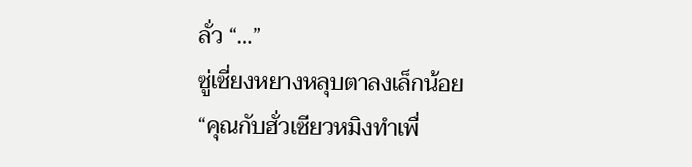ลั่ว “…”
ซู่เซี่ยงหยางหลุบตาลงเล็กน้อย “คุณกับฮั่วเซียวหมิงทำเพื่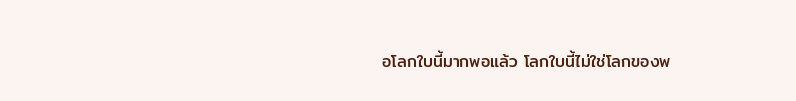อโลกใบนี้มากพอแล้ว โลกใบนี้ไม่ใช่โลกของพ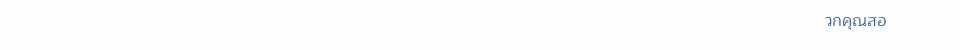วกคุณสอ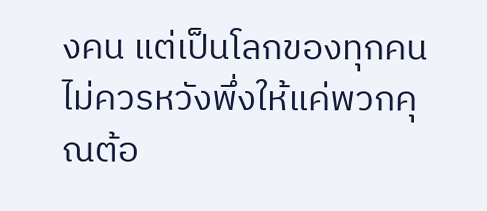งคน แต่เป็นโลกของทุกคน ไม่ควรหวังพึ่งให้แค่พวกคุณต้อ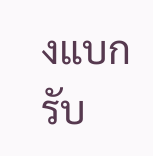งแบกรับ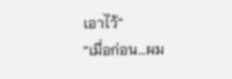เอาไว้”
“เมื่อก่อน…ผม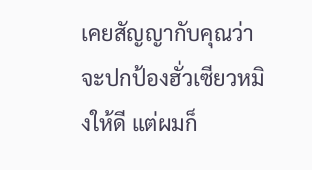เคยสัญญากับคุณว่าจะปกป้องฮั่วเซียวหมิงให้ดี แต่ผมก็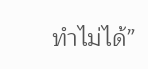ทำไม่ได้”